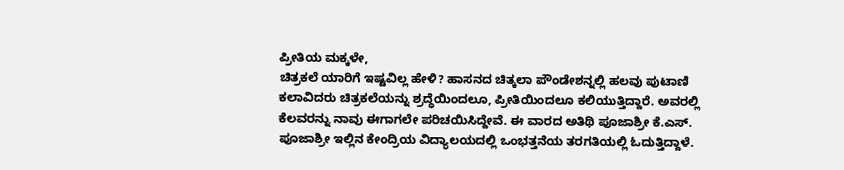ಪ್ರೀತಿಯ ಮಕ್ಕಳೇ,
ಚಿತ್ರಕಲೆ ಯಾರಿಗೆ ಇಷ್ಟವಿಲ್ಲ ಹೇಳಿ? ಹಾಸನದ ಚಿತ್ಕಲಾ ಪೌಂಡೇಶನ್ನಲ್ಲಿ ಹಲವು ಪುಟಾಣಿ ಕಲಾವಿದರು ಚಿತ್ರಕಲೆಯನ್ನು ಶ್ರದ್ಧೆಯಿಂದಲೂ, ಪ್ರೀತಿಯಿಂದಲೂ ಕಲಿಯುತ್ತಿದ್ದಾರೆ. ಅವರಲ್ಲಿ ಕೆಲವರನ್ನು ನಾವು ಈಗಾಗಲೇ ಪರಿಚಯಿಸಿದ್ದೇವೆ. ಈ ವಾರದ ಅತಿಥಿ ಪೂಜಾಶ್ರೀ ಕೆ.ಎಸ್. ಪೂಜಾಶ್ರೀ ಇಲ್ಲಿನ ಕೇಂದ್ರಿಯ ವಿದ್ಯಾಲಯದಲ್ಲಿ ಒಂಭತ್ತನೆಯ ತರಗತಿಯಲ್ಲಿ ಓದುತ್ತಿದ್ದಾಳೆ.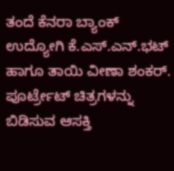ತಂದೆ ಕೆನರಾ ಬ್ಯಾಂಕ್ ಉದ್ಯೋಗಿ ಕೆ.ಎಸ್.ಎನ್.ಭಟ್ ಹಾಗೂ ತಾಯಿ ವೀಣಾ ಶಂಕರ್.
ಪೂರ್ಟ್ರೇಟ್ ಚಿತ್ರಗಳನ್ನು ಬಿಡಿಸುವ ಆಸಕ್ತಿ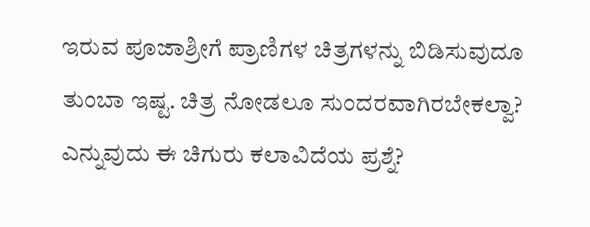ಇರುವ ಪೂಜಾಶ್ರೀಗೆ ಪ್ರಾಣಿಗಳ ಚಿತ್ರಗಳನ್ನು ಬಿಡಿಸುವುದೂ ತುಂಬಾ ಇಷ್ಟ. ಚಿತ್ರ ನೋಡಲೂ ಸುಂದರವಾಗಿರಬೇಕಲ್ವಾ? ಎನ್ನುವುದು ಈ ಚಿಗುರು ಕಲಾವಿದೆಯ ಪ್ರಶ್ನೆ?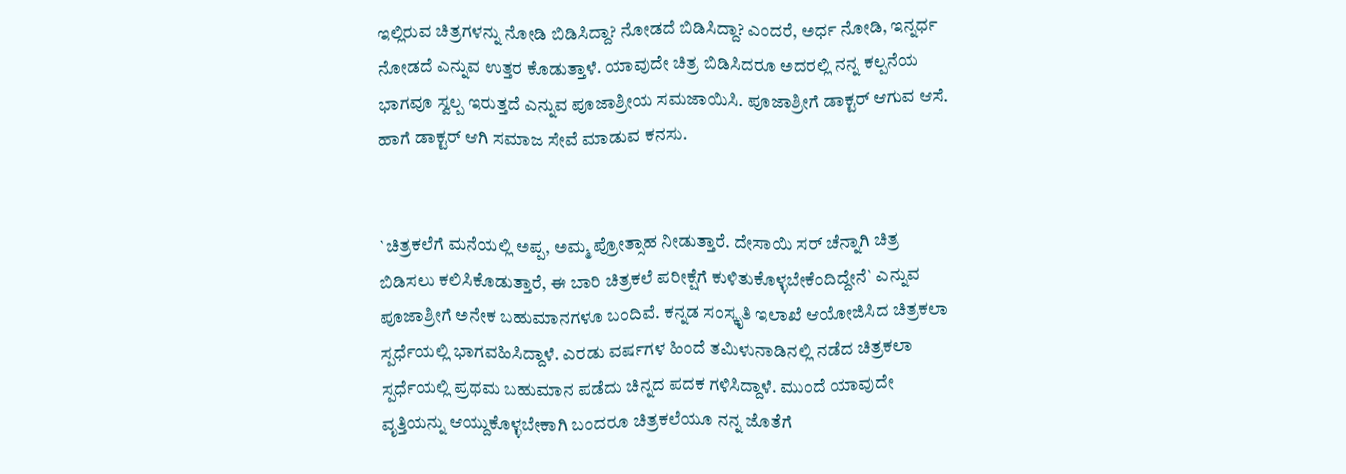ಇಲ್ಲಿರುವ ಚಿತ್ರಗಳನ್ನು ನೋಡಿ ಬಿಡಿಸಿದ್ದಾ? ನೋಡದೆ ಬಿಡಿಸಿದ್ದಾ? ಎಂದರೆ, ಅರ್ಧ ನೋಡಿ, ಇನ್ನರ್ಧ ನೋಡದೆ ಎನ್ನುವ ಉತ್ತರ ಕೊಡುತ್ತಾಳೆ. ಯಾವುದೇ ಚಿತ್ರ ಬಿಡಿಸಿದರೂ ಅದರಲ್ಲಿ ನನ್ನ ಕಲ್ಪನೆಯ ಭಾಗವೂ ಸ್ವಲ್ಪ ಇರುತ್ತದೆ ಎನ್ನುವ ಪೂಜಾಶ್ರೀಯ ಸಮಜಾಯಿಸಿ. ಪೂಜಾಶ್ರೀಗೆ ಡಾಕ್ಟರ್ ಆಗುವ ಆಸೆ. ಹಾಗೆ ಡಾಕ್ಟರ್ ಆಗಿ ಸಮಾಜ ಸೇವೆ ಮಾಡುವ ಕನಸು.


`ಚಿತ್ರಕಲೆಗೆ ಮನೆಯಲ್ಲಿ ಅಪ್ಪ, ಅಮ್ಮ ಪ್ರೋತ್ಸಾಹ ನೀಡುತ್ತಾರೆ. ದೇಸಾಯಿ ಸರ್ ಚೆನ್ನಾಗಿ ಚಿತ್ರ ಬಿಡಿಸಲು ಕಲಿಸಿಕೊಡುತ್ತಾರೆ, ಈ ಬಾರಿ ಚಿತ್ರಕಲೆ ಪರೀಕ್ಷೆಗೆ ಕುಳಿತುಕೊಳ್ಳಬೇಕೆಂದಿದ್ದೇನೆ` ಎನ್ನುವ ಪೂಜಾಶ್ರೀಗೆ ಅನೇಕ ಬಹುಮಾನಗಳೂ ಬಂದಿವೆ. ಕನ್ನಡ ಸಂಸ್ಕೃತಿ ಇಲಾಖೆ ಆಯೋಜಿಸಿದ ಚಿತ್ರಕಲಾ ಸ್ಪರ್ಧೆಯಲ್ಲಿ ಭಾಗವಹಿಸಿದ್ದಾಳೆ. ಎರಡು ವರ್ಷಗಳ ಹಿಂದೆ ತಮಿಳುನಾಡಿನಲ್ಲಿ ನಡೆದ ಚಿತ್ರಕಲಾ ಸ್ಪರ್ಧೆಯಲ್ಲಿ ಪ್ರಥಮ ಬಹುಮಾನ ಪಡೆದು ಚಿನ್ನದ ಪದಕ ಗಳಿಸಿದ್ದಾಳೆ. ಮುಂದೆ ಯಾವುದೇ ವೃತ್ತಿಯನ್ನು ಆಯ್ದುಕೊಳ್ಳಬೇಕಾಗಿ ಬಂದರೂ ಚಿತ್ರಕಲೆಯೂ ನನ್ನ ಜೊತೆಗೆ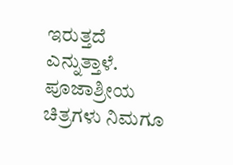ಇರುತ್ತದೆ ಎನ್ನುತ್ತಾಳೆ.
ಪೂಜಾಶ್ರೀಯ ಚಿತ್ರಗಳು ನಿಮಗೂ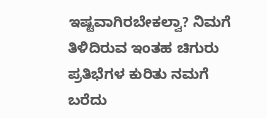ಇಷ್ಟವಾಗಿರಬೇಕಲ್ವಾ? ನಿಮಗೆ ತಿಳಿದಿರುವ ಇಂತಹ ಚಿಗುರು ಪ್ರತಿಭೆಗಳ ಕುರಿತು ನಮಗೆ ಬರೆದು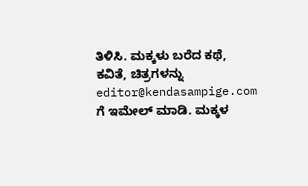ತಿಳಿಸಿ. ಮಕ್ಕಳು ಬರೆದ ಕಥೆ, ಕವಿತೆ, ಚಿತ್ರಗಳನ್ನು editor@kendasampige.com ಗೆ ಇಮೇಲ್ ಮಾಡಿ. ಮಕ್ಕಳ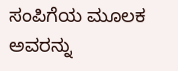ಸಂಪಿಗೆಯ ಮೂಲಕ ಅವರನ್ನು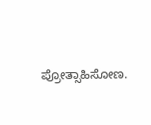ಪ್ರೋತ್ಸಾಹಿಸೋಣ.